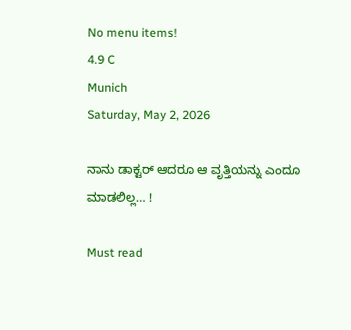No menu items!
4.9 C
Munich
Saturday, May 2, 2026

ನಾನು ಡಾಕ್ಟರ್ ಆದರೂ ಆ ವೃತ್ತಿಯನ್ನು ಎಂದೂ ಮಾಡಲಿಲ್ಲ… !

Must read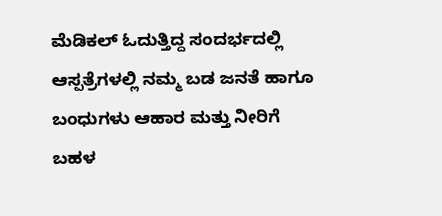ಮೆಡಿಕಲ್ ಓದುತ್ತಿದ್ದ ಸಂದರ್ಭದಲ್ಲಿ ಆಸ್ಪತ್ರೆಗಳಲ್ಲಿ ನಮ್ಮ ಬಡ ಜನತೆ ಹಾಗೂ ಬಂಧುಗಳು ಆಹಾರ ಮತ್ತು ನೀರಿಗೆ ಬಹಳ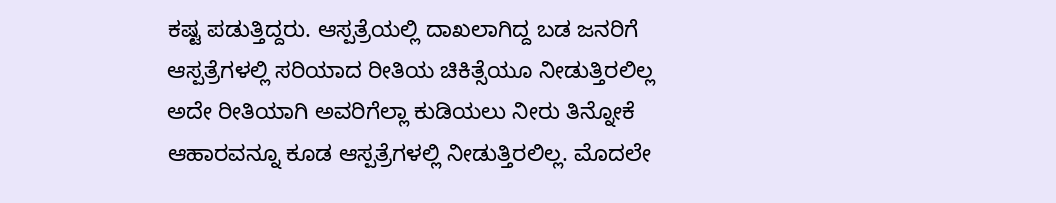ಕಷ್ಟ ಪಡುತ್ತಿದ್ದರು. ಆಸ್ಪತ್ರೆಯಲ್ಲಿ ದಾಖಲಾಗಿದ್ದ ಬಡ ಜನರಿಗೆ ಆಸ್ಪತ್ರೆಗಳಲ್ಲಿ ಸರಿಯಾದ ರೀತಿಯ ಚಿಕಿತ್ಸೆಯೂ ನೀಡುತ್ತಿರಲಿಲ್ಲ ಅದೇ ರೀತಿಯಾಗಿ ಅವರಿಗೆಲ್ಲಾ ಕುಡಿಯಲು ನೀರು ತಿನ್ನೋಕೆ ಆಹಾರವನ್ನೂ ಕೂಡ ಆಸ್ಪತ್ರೆಗಳಲ್ಲಿ ನೀಡುತ್ತಿರಲಿಲ್ಲ. ಮೊದಲೇ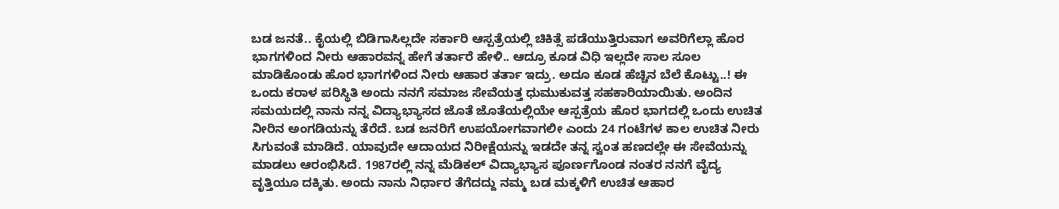ಬಡ ಜನತೆ.. ಕೈಯಲ್ಲಿ ಬಿಡಿಗಾಸಿಲ್ಲದೇ ಸರ್ಕಾರಿ ಆಸ್ಪತ್ರೆಯಲ್ಲಿ ಚಿಕಿತ್ಸೆ ಪಡೆಯುತ್ತಿರುವಾಗ ಅವರಿಗೆಲ್ಲಾ ಹೊರ ಭಾಗಗಳಿಂದ ನೀರು ಆಹಾರವನ್ನ ಹೇಗೆ ತರ್ತಾರೆ ಹೇಳಿ.. ಆದ್ರೂ ಕೂಡ ವಿಧಿ ಇಲ್ಲದೇ ಸಾಲ ಸೂಲ ಮಾಡಿಕೊಂಡು ಹೊರ ಭಾಗಗಳಿಂದ ನೀರು ಆಹಾರ ತರ್ತಾ ಇದ್ರು. ಅದೂ ಕೂಡ ಹೆಚ್ಚಿನ ಬೆಲೆ ಕೊಟ್ಟು..! ಈ ಒಂದು ಕರಾಳ ಪರಿಸ್ಥಿತಿ ಅಂದು ನನಗೆ ಸಮಾಜ ಸೇವೆಯತ್ತ ಧುಮುಕುವತ್ತ ಸಹಕಾರಿಯಾಯಿತು. ಅಂದಿನ ಸಮಯದಲ್ಲಿ ನಾನು ನನ್ನ ವಿದ್ಯಾಭ್ಯಾಸದ ಜೊತೆ ಜೊತೆಯಲ್ಲಿಯೇ ಆಸ್ಪತ್ರೆಯ ಹೊರ ಭಾಗದಲ್ಲಿ ಒಂದು ಉಚಿತ ನೀರಿನ ಅಂಗಡಿಯನ್ನು ತೆರೆದೆ. ಬಡ ಜನರಿಗೆ ಉಪಯೋಗವಾಗಲೀ ಎಂದು 24 ಗಂಟೆಗಳ ಕಾಲ ಉಚಿತ ನೀರು ಸಿಗುವಂತೆ ಮಾಡಿದೆ. ಯಾವುದೇ ಆದಾಯದ ನಿರೀಕ್ಷೆಯನ್ನು ಇಡದೇ ತನ್ನ ಸ್ವಂತ ಹಣದಲ್ಲೇ ಈ ಸೇವೆಯನ್ನು ಮಾಡಲು ಆರಂಭಿಸಿದೆ. 1987ರಲ್ಲಿ ನನ್ನ ಮೆಡಿಕಲ್ ವಿದ್ಯಾಭ್ಯಾಸ ಪೂರ್ಣಗೊಂಡ ನಂತರ ನನಗೆ ವೈದ್ಯ ವೃತ್ತಿಯೂ ದಕ್ಕಿತು. ಅಂದು ನಾನು ನಿರ್ಧಾರ ತೆಗೆದದ್ದು ನಮ್ಮ ಬಡ ಮಕ್ಕಳಿಗೆ ಉಚಿತ ಆಹಾರ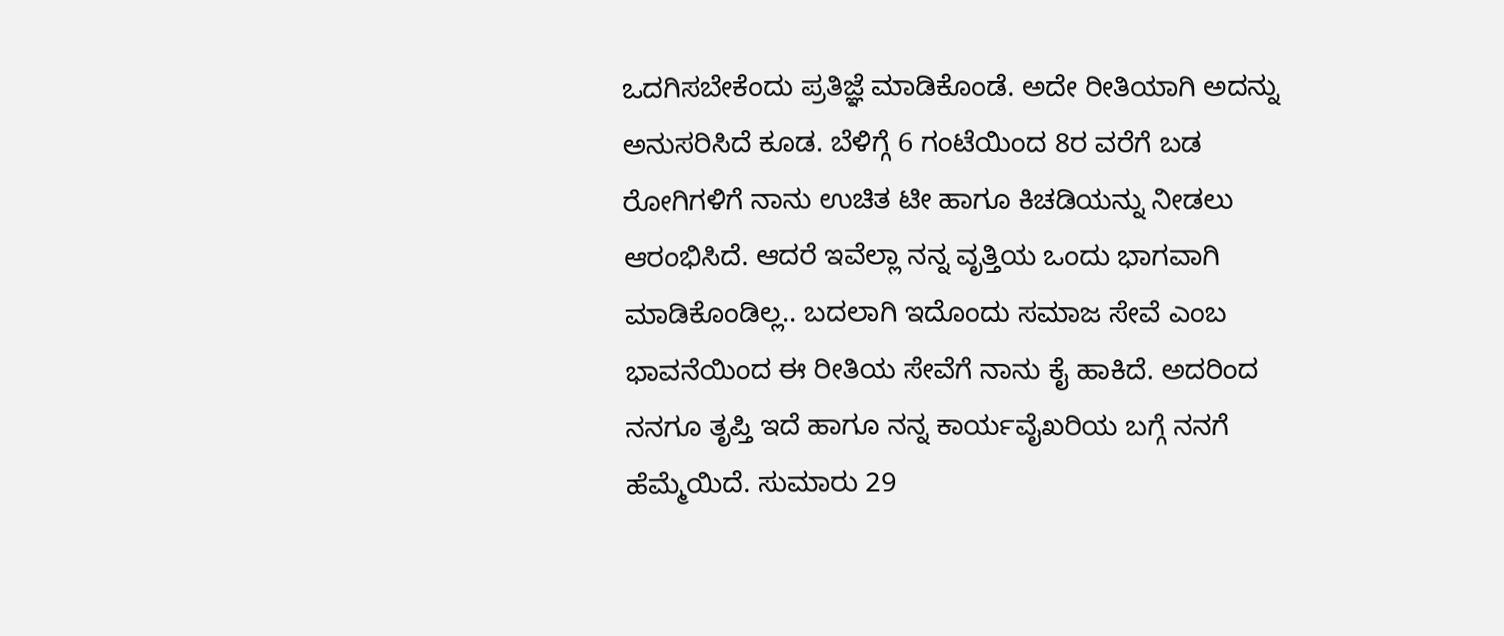ಒದಗಿಸಬೇಕೆಂದು ಪ್ರತಿಜ್ಞೆ ಮಾಡಿಕೊಂಡೆ. ಅದೇ ರೀತಿಯಾಗಿ ಅದನ್ನು ಅನುಸರಿಸಿದೆ ಕೂಡ. ಬೆಳಿಗ್ಗೆ 6 ಗಂಟೆಯಿಂದ 8ರ ವರೆಗೆ ಬಡ ರೋಗಿಗಳಿಗೆ ನಾನು ಉಚಿತ ಟೀ ಹಾಗೂ ಕಿಚಡಿಯನ್ನು ನೀಡಲು ಆರಂಭಿಸಿದೆ. ಆದರೆ ಇವೆಲ್ಲಾ ನನ್ನ ವೃತ್ತಿಯ ಒಂದು ಭಾಗವಾಗಿ ಮಾಡಿಕೊಂಡಿಲ್ಲ.. ಬದಲಾಗಿ ಇದೊಂದು ಸಮಾಜ ಸೇವೆ ಎಂಬ ಭಾವನೆಯಿಂದ ಈ ರೀತಿಯ ಸೇವೆಗೆ ನಾನು ಕೈ ಹಾಕಿದೆ. ಅದರಿಂದ ನನಗೂ ತೃಪ್ತಿ ಇದೆ ಹಾಗೂ ನನ್ನ ಕಾರ್ಯವೈಖರಿಯ ಬಗ್ಗೆ ನನಗೆ ಹೆಮ್ಮೆಯಿದೆ. ಸುಮಾರು 29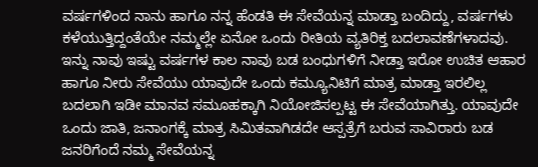ವರ್ಷಗಳಿಂದ ನಾನು ಹಾಗೂ ನನ್ನ ಹೆಂಡತಿ ಈ ಸೇವೆಯನ್ನ ಮಾಡ್ತಾ ಬಂದಿದ್ದು, ವರ್ಷಗಳು ಕಳೆಯುತ್ತಿದ್ದಂತೆಯೇ ನಮ್ಮಲ್ಲೇ ಏನೋ ಒಂದು ರೀತಿಯ ವ್ಯತಿರಿಕ್ತ ಬದಲಾವಣೆಗಳಾದವು. ಇನ್ನು ನಾವು ಇಷ್ಟು ವರ್ಷಗಳ ಕಾಲ ನಾವು ಬಡ ಬಂಧುಗಳಿಗೆ ನೀಡ್ತಾ ಇರೋ ಉಚಿತ ಆಹಾರ ಹಾಗೂ ನೀರು ಸೇವೆಯು ಯಾವುದೇ ಒಂದು ಕಮ್ಯೂನಿಟಿಗೆ ಮಾತ್ರ ಮಾಡ್ತಾ ಇರಲಿಲ್ಲ ಬದಲಾಗಿ ಇಡೀ ಮಾನವ ಸಮೂಹಕ್ಕಾಗಿ ನಿಯೋಜಿಸಲ್ಪಟ್ಟ ಈ ಸೇವೆಯಾಗಿತ್ತು. ಯಾವುದೇ ಒಂದು ಜಾತಿ, ಜನಾಂಗಕ್ಕೆ ಮಾತ್ರ ಸಿಮಿತವಾಗಿಡದೇ ಆಸ್ಪತ್ರೆಗೆ ಬರುವ ಸಾವಿರಾರು ಬಡ ಜನರಿಗೆಂದೆ ನಮ್ಮ ಸೇವೆಯನ್ನ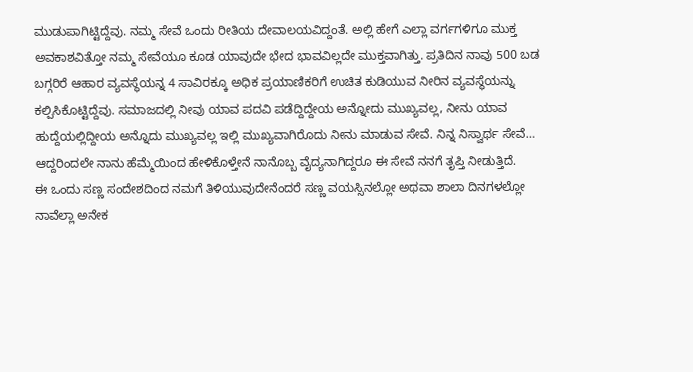ಮುಡುಪಾಗಿಟ್ಟಿದ್ದೆವು. ನಮ್ಮ ಸೇವೆ ಒಂದು ರೀತಿಯ ದೇವಾಲಯವಿದ್ದಂತೆ. ಅಲ್ಲಿ ಹೇಗೆ ಎಲ್ಲಾ ವರ್ಗಗಳಿಗೂ ಮುಕ್ತ ಅವಕಾಶವಿತ್ತೋ ನಮ್ಮ ಸೇವೆಯೂ ಕೂಡ ಯಾವುದೇ ಭೇದ ಭಾವವಿಲ್ಲದೇ ಮುಕ್ತವಾಗಿತ್ತು. ಪ್ರತಿದಿನ ನಾವು 500 ಬಡ ಬಗ್ಗರಿರೆ ಆಹಾರ ವ್ಯವಸ್ಥೆಯನ್ನ 4 ಸಾವಿರಕ್ಕೂ ಅಧಿಕ ಪ್ರಯಾಣಿಕರಿಗೆ ಉಚಿತ ಕುಡಿಯುವ ನೀರಿನ ವ್ಯವಸ್ಥೆಯನ್ನು ಕಲ್ಪಿಸಿಕೊಟ್ಟಿದ್ದೆವು. ಸಮಾಜದಲ್ಲಿ ನೀವು ಯಾವ ಪದವಿ ಪಡೆದ್ದಿದ್ದೇಯ ಅನ್ನೋದು ಮುಖ್ಯವಲ್ಲ, ನೀನು ಯಾವ ಹುದ್ದೆಯಲ್ಲಿದ್ದೀಯ ಅನ್ನೊದು ಮುಖ್ಯವಲ್ಲ ಇಲ್ಲಿ ಮುಖ್ಯವಾಗಿರೊದು ನೀನು ಮಾಡುವ ಸೇವೆ. ನಿನ್ನ ನಿಸ್ವಾರ್ಥ ಸೇವೆ… ಆದ್ದರಿಂದಲೇ ನಾನು ಹೆಮ್ಮೆಯಿಂದ ಹೇಳಿಕೊಳ್ತೇನೆ ನಾನೊಬ್ಬ ವೈದ್ಯನಾಗಿದ್ದರೂ ಈ ಸೇವೆ ನನಗೆ ತೃಪ್ತಿ ನೀಡುತ್ತಿದೆ.
ಈ ಒಂದು ಸಣ್ಣ ಸಂದೇಶದಿಂದ ನಮಗೆ ತಿಳಿಯುವುದೇನೆಂದರೆ ಸಣ್ಣ ವಯಸ್ಸಿನಲ್ಲೋ ಅಥವಾ ಶಾಲಾ ದಿನಗಳಲ್ಲೋ ನಾವೆಲ್ಲಾ ಅನೇಕ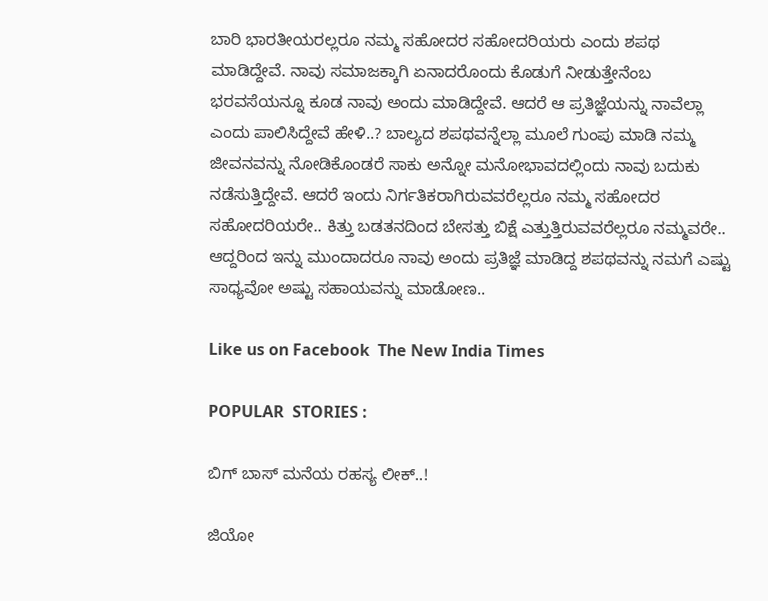ಬಾರಿ ಭಾರತೀಯರಲ್ಲರೂ ನಮ್ಮ ಸಹೋದರ ಸಹೋದರಿಯರು ಎಂದು ಶಪಥ ಮಾಡಿದ್ದೇವೆ. ನಾವು ಸಮಾಜಕ್ಕಾಗಿ ಏನಾದರೊಂದು ಕೊಡುಗೆ ನೀಡುತ್ತೇನೆಂಬ ಭರವಸೆಯನ್ನೂ ಕೂಡ ನಾವು ಅಂದು ಮಾಡಿದ್ದೇವೆ. ಆದರೆ ಆ ಪ್ರತಿಜ್ಞೆಯನ್ನು ನಾವೆಲ್ಲಾ ಎಂದು ಪಾಲಿಸಿದ್ದೇವೆ ಹೇಳಿ..? ಬಾಲ್ಯದ ಶಪಥವನ್ನೆಲ್ಲಾ ಮೂಲೆ ಗುಂಪು ಮಾಡಿ ನಮ್ಮ ಜೀವನವನ್ನು ನೋಡಿಕೊಂಡರೆ ಸಾಕು ಅನ್ನೋ ಮನೋಭಾವದಲ್ಲಿಂದು ನಾವು ಬದುಕು ನಡೆಸುತ್ತಿದ್ದೇವೆ. ಆದರೆ ಇಂದು ನಿರ್ಗತಿಕರಾಗಿರುವವರೆಲ್ಲರೂ ನಮ್ಮ ಸಹೋದರ ಸಹೋದರಿಯರೇ.. ಕಿತ್ತು ಬಡತನದಿಂದ ಬೇಸತ್ತು ಬಿಕ್ಷೆ ಎತ್ತುತ್ತಿರುವವರೆಲ್ಲರೂ ನಮ್ಮವರೇ.. ಆದ್ದರಿಂದ ಇನ್ನು ಮುಂದಾದರೂ ನಾವು ಅಂದು ಪ್ರತಿಜ್ಞೆ ಮಾಡಿದ್ದ ಶಪಥವನ್ನು ನಮಗೆ ಎಷ್ಟು ಸಾಧ್ಯವೋ ಅಷ್ಟು ಸಹಾಯವನ್ನು ಮಾಡೋಣ..

Like us on Facebook  The New India Times

POPULAR  STORIES :

ಬಿಗ್ ಬಾಸ್ ಮನೆಯ ರಹಸ್ಯ ಲೀಕ್..!

ಜಿಯೋ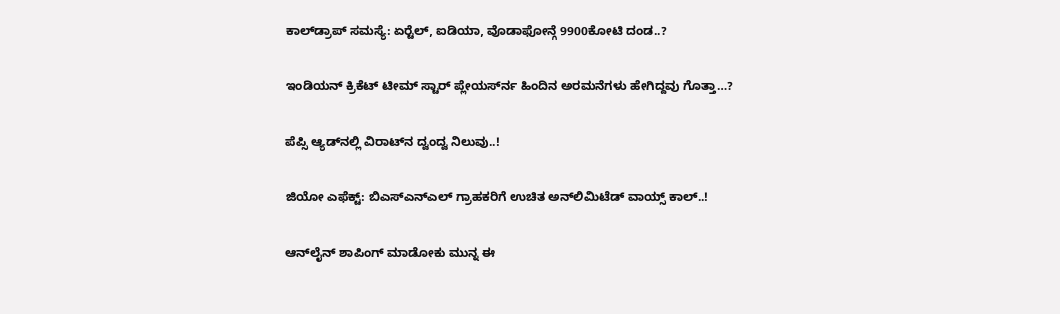ಕಾಲ್‍ಡ್ರಾಪ್ ಸಮಸ್ಯೆ: ಏರ್‍ಟೆಲ್, ಐಡಿಯಾ, ವೊಡಾಫೋನ್ಗೆ 9900ಕೋಟಿ ದಂಡ..?

ಇಂಡಿಯನ್ ಕ್ರಿಕೆಟ್ ಟೀಮ್ ಸ್ಟಾರ್ ಪ್ಲೇಯರ್ಸ್‍ನ ಹಿಂದಿನ ಅರಮನೆಗಳು ಹೇಗಿದ್ದವು ಗೊತ್ತಾ…?

ಪೆಪ್ಸಿ ಆ್ಯಡ್‍ನಲ್ಲಿ ವಿರಾಟ್‍ನ ದ್ವಂದ್ವ ನಿಲುವು..!

ಜಿಯೋ ಎಫೆಕ್ಟ್: ಬಿಎಸ್‍ಎನ್‍ಎಲ್ ಗ್ರಾಹಕರಿಗೆ ಉಚಿತ ಅನ್‍ಲಿಮಿಟೆಡ್ ವಾಯ್ಸ್ ಕಾಲ್..!

ಆನ್‍ಲೈನ್ ಶಾಪಿಂಗ್ ಮಾಡೋಕು ಮುನ್ನ ಈ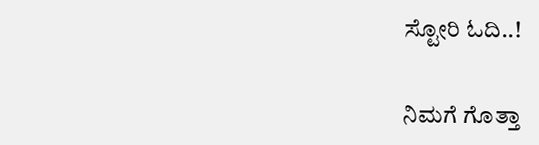ಸ್ಟೋರಿ ಓದಿ..!

ನಿಮಗೆ ಗೊತ್ತಾ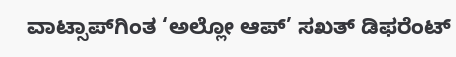ವಾಟ್ಸಾಪ್‍ಗಿಂತ ‘ಅಲ್ಲೋ ಆಪ್’ ಸಖತ್ ಡಿಫರೆಂಟ್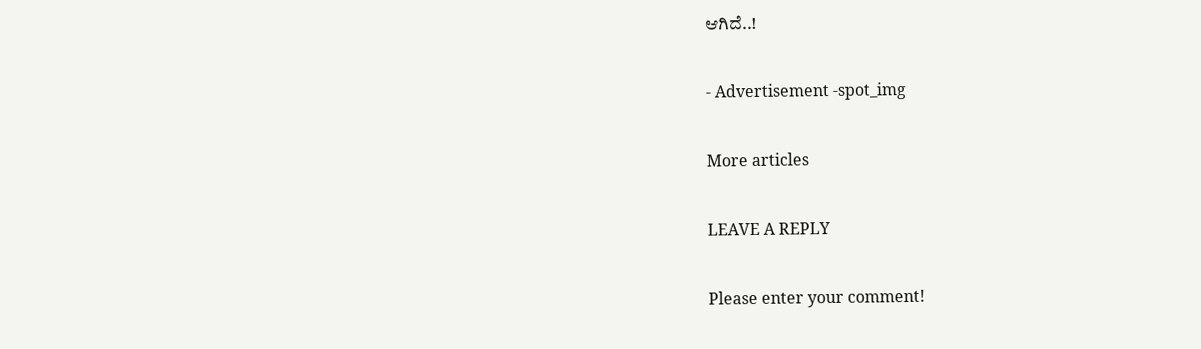ಆಗಿದೆ..!

- Advertisement -spot_img

More articles

LEAVE A REPLY

Please enter your comment!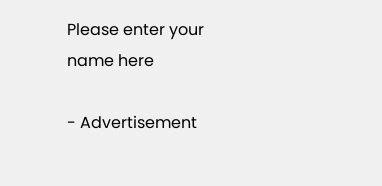Please enter your name here

- Advertisement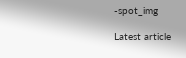-spot_img

Latest article